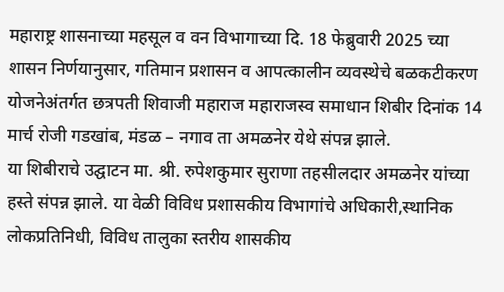महाराष्ट्र शासनाच्या महसूल व वन विभागाच्या दि. 18 फेब्रुवारी 2025 च्या शासन निर्णयानुसार, गतिमान प्रशासन व आपत्कालीन व्यवस्थेचे बळकटीकरण योजनेअंतर्गत छत्रपती शिवाजी महाराज महाराजस्व समाधान शिबीर दिनांक 14 मार्च रोजी गडखांब, मंडळ – नगाव ता अमळनेर येथे संपन्न झाले.
या शिबीराचे उद्घाटन मा. श्री. रुपेशकुमार सुराणा तहसीलदार अमळनेर यांच्या हस्ते संपन्न झाले. या वेळी विविध प्रशासकीय विभागांचे अधिकारी,स्थानिक लोकप्रतिनिधी, विविध तालुका स्तरीय शासकीय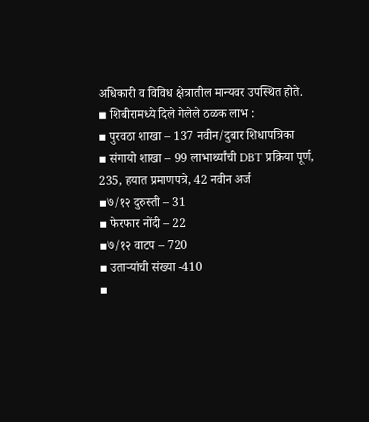अधिकारी व विविध क्षेत्रातील मान्यवर उपस्थित होते.
◾ शिबीरामध्ये दिले गेलेले ठळक लाभ :
▪ पुरवठा शाखा – 137 नवीन/दुबार शिधापत्रिका
▪ संगायो शाखा – 99 लाभार्थ्यांची DBT प्रक्रिया पूर्ण, 235, हयात प्रमाणपत्रे, 42 नवीन अर्ज
▪७/१२ दुरुस्ती – 31
▪ फेरफार नोंदी – 22
▪७/१२ वाटप – 720
▪ उताऱ्यांची संख्या -410
▪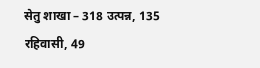सेतु शाखा – 318 उत्पन्न, 135 रहिवासी, 49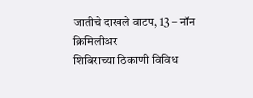जातीचे दाखले वाटप, 13 – नॉन क्रिमिलीअर
शिबिराच्या ठिकाणी विविध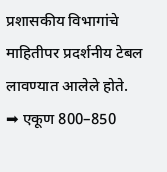प्रशासकीय विभागांचे माहितीपर प्रदर्शनीय टेबल लावण्यात आलेले होते.
➡ एकूण 800–850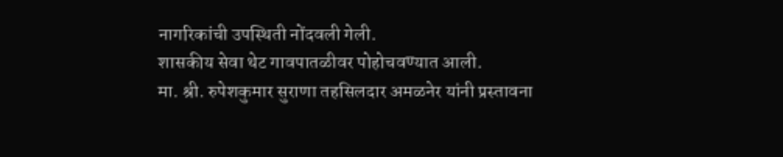नागरिकांची उपस्थिती नोंदवली गेली.
शासकीय सेवा थेट गावपातळीवर पोहोचवण्यात आली.
मा. श्री. रुपेशकुमार सुराणा तहसिलदार अमळनेर यांनी प्रस्तावना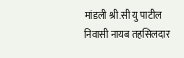मांडली श्री.सी यु पाटील निवासी नायब तहसिलदार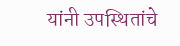यांनी उपस्थितांचे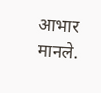आभार मानले.